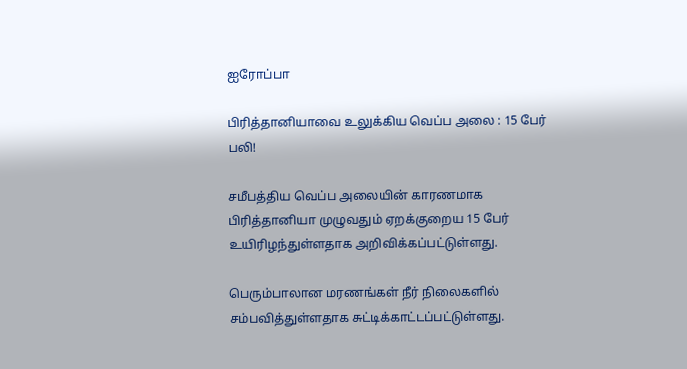ஐரோப்பா

பிரித்தானியாவை உலுக்கிய வெப்ப அலை : 15 பேர் பலி!

சமீபத்திய வெப்ப அலையின் காரணமாக பிரித்தானியா முழுவதும் ஏறக்குறைய 15 பேர் உயிரிழந்துள்ளதாக அறிவிக்கப்பட்டுள்ளது.

பெரும்பாலான மரணங்கள் நீர் நிலைகளில் சம்பவித்துள்ளதாக சுட்டிக்காட்டப்பட்டுள்ளது.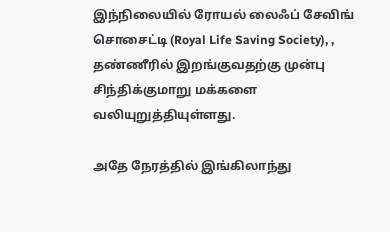இந்நிலையில் ரோயல் லைஃப் சேவிங் சொசைட்டி (Royal Life Saving Society), , தண்ணீரில் இறங்குவதற்கு முன்பு சிந்திக்குமாறு மக்களை வலியுறுத்தியுள்ளது.

அதே நேரத்தில் இங்கிலாந்து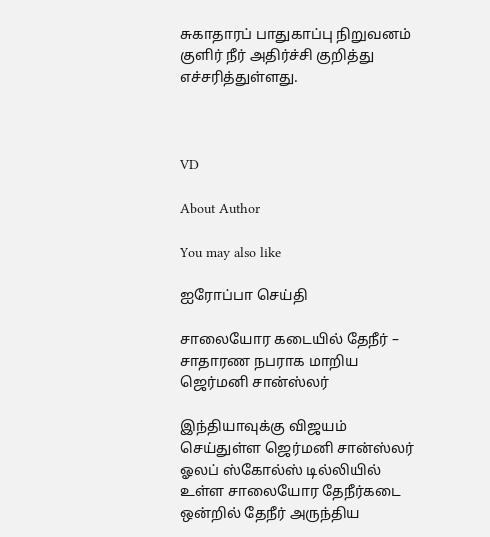சுகாதாரப் பாதுகாப்பு நிறுவனம் குளிர் நீர் அதிர்ச்சி குறித்து எச்சரித்துள்ளது.



VD

About Author

You may also like

ஐரோப்பா செய்தி

சாலையோர கடையில் தேநீர் – சாதாரண நபராக மாறிய ஜெர்மனி சான்ஸ்லர்

இந்தியாவுக்கு விஜயம் செய்துள்ள ஜெர்மனி சான்ஸ்லர் ஓலப் ஸ்கோல்ஸ் டில்லியில் உள்ள சாலையோர தேநீர்கடை ஒன்றில் தேநீர் அருந்திய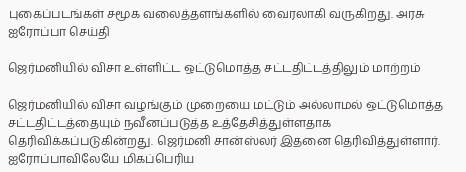புகைப்படங்கள் சமூக வலைத்தளங்களில் வைரலாகி வருகிறது. அரசு
ஐரோப்பா செய்தி

ஜெர்மனியில் விசா உள்ளிட்ட ஒட்டுமொத்த சட்டதிட்டத்திலும் மாற்றம்

ஜெர்மனியில் விசா வழங்கும் முறையை மட்டும் அல்லாமல் ஒட்டுமொத்த சட்டதிட்டத்தையும் நவீனப்படுத்த உத்தேசித்துள்ளதாக தெரிவிக்கப்படுகின்றது. ஜெர்மனி சான்ஸ்லர் இதனை தெரிவித்துள்ளார். ஐரோப்பாவிலேயே மிகப்பெரிய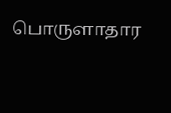பொருளாதார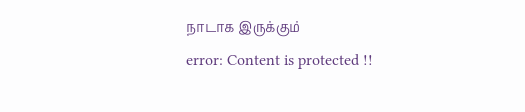நாடாக இருக்கும்
error: Content is protected !!